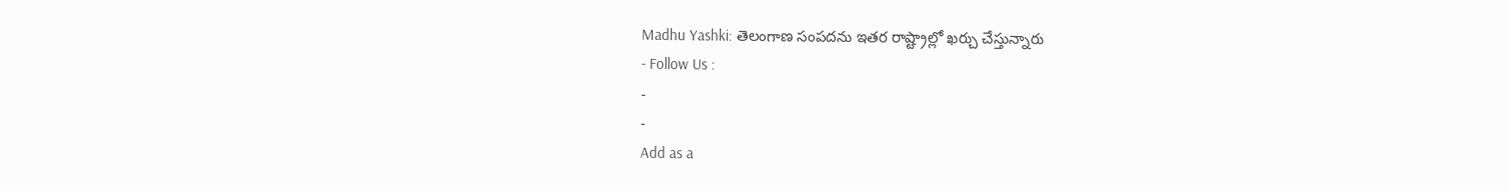Madhu Yashki: తెలంగాణ సంపదను ఇతర రాష్ట్రాల్లో ఖర్చు చేస్తున్నారు
- Follow Us :
-
-
Add as a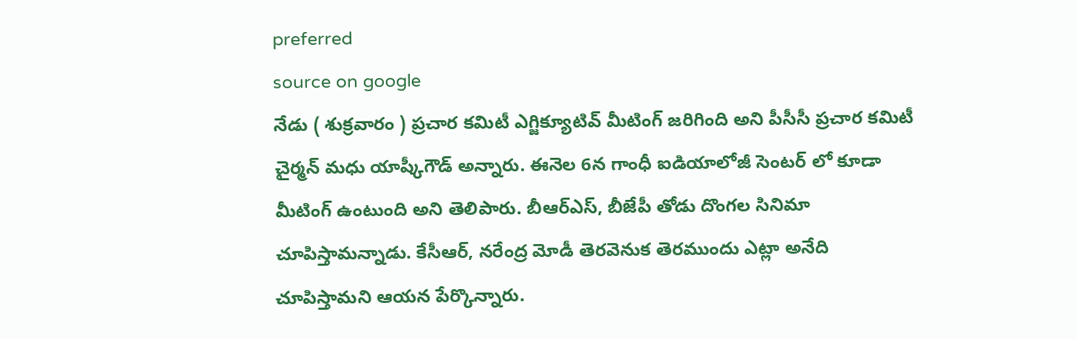preferred
source on google
నేడు ( శుక్రవారం ) ప్రచార కమిటీ ఎగ్జిక్యూటివ్ మీటింగ్ జరిగింది అని పీసీసీ ప్రచార కమిటీ చైర్మన్ మధు యాష్కీగౌడ్ అన్నారు. ఈనెల 6న గాంధీ ఐడియాలోజీ సెంటర్ లో కూడా మీటింగ్ ఉంటుంది అని తెలిపారు. బీఆర్ఎస్, బీజేపీ తోడు దొంగల సినిమా చూపిస్తామన్నాడు. కేసీఆర్, నరేంద్ర మోడీ తెరవెనుక తెరముందు ఎట్లా అనేది చూపిస్తామని ఆయన పేర్కొన్నారు.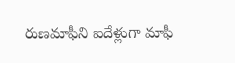రుణమాఫీని ఐదేళ్లుగా మాఫీ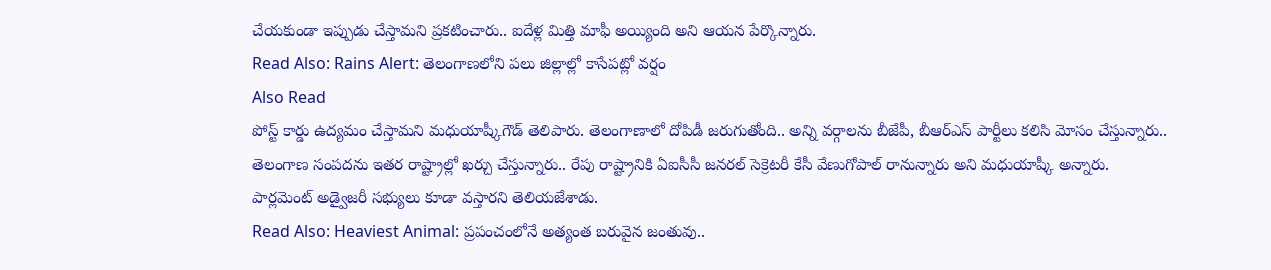చేయకుండా ఇప్పుడు చేస్తామని ప్రకటించారు.. ఐదేళ్ల మిత్తి మాఫీ అయ్యింది అని ఆయన పేర్కొన్నారు.
Read Also: Rains Alert: తెలంగాణలోని పలు జిల్లాల్లో కాసేపట్లో వర్షం
Also Read
పోస్ట్ కార్డు ఉద్యమం చేస్తామని మధుయాష్కీగౌడ్ తెలిపారు. తెలంగాణాలో దోపిడీ జరుగుతోంది.. అన్ని వర్గాలను బీజేపీ, బీఆర్ఎస్ పార్టీలు కలిసి మోసం చేస్తున్నారు.. తెలంగాణ సంపదను ఇతర రాష్ట్రాల్లో ఖర్చు చేస్తున్నారు.. రేపు రాష్ట్రానికి ఏఐసీసీ జనరల్ సెక్రెటరీ కేసీ వేణుగోపాల్ రానున్నారు అని మధుయాష్కీ అన్నారు. పార్లమెంట్ అడ్వైజరీ సభ్యులు కూడా వస్తారని తెలియజేశాడు.
Read Also: Heaviest Animal: ప్రపంచంలోనే అత్యంత బరువైన జంతువు..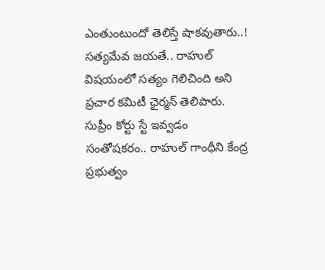ఎంతుంటుందో తెలిస్తే షాకవుతారు..!
సత్యమేవ జయతే.. రాహుల్ విషయంలో సత్యం గెలిచింది అని ప్రచార కమిటీ ఛైర్మన్ తెలిపారు. సుప్రీం కోర్టు స్టే ఇవ్వడం సంతోషకరం.. రాహుల్ గాంధీని కేంద్ర ప్రభుత్వం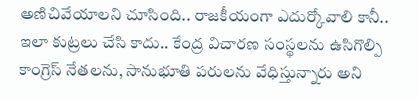అణిచివేయాలని చూసింది.. రాజకీయంగా ఎదుర్కోవాలి కానీ.. ఇలా కుట్రలు చేసి కాదు.. కేంద్ర విచారణ సంస్థలను ఉసిగొల్పి కాంగ్రెస్ నేతలను, సానుభూతి పరులను వేధిస్తున్నారు అని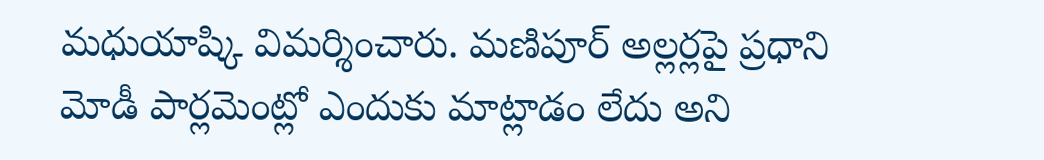మధుయాష్కి విమర్శించారు. మణిపూర్ అల్లర్లపై ప్రధాని మోడీ పార్లమెంట్లో ఎందుకు మాట్లాడం లేదు అని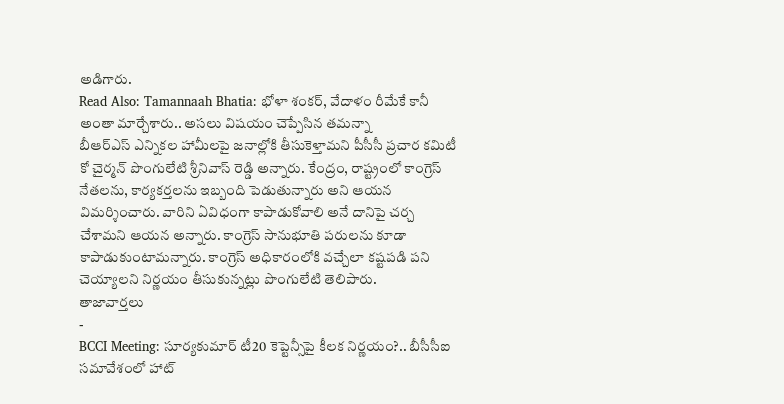అడిగారు.
Read Also: Tamannaah Bhatia: భోళా శంకర్, వేదాళం రీమేకే కానీ అంతా మార్చేశారు.. అసలు విషయం చెప్పేసిన తమన్నా
బీఆర్ఎస్ ఎన్నికల హామీలపై జనాల్లోకి తీసుకెళ్తామని పీసీసీ ప్రచార కమిటీ కో చైర్మన్ పొంగులేటి శ్రీనివాస్ రెడ్డి అన్నారు. కేంద్రం, రాష్ట్రంలో కాంగ్రెస్ నేతలను, కార్యకర్తలను ఇబ్బంది పెడుతున్నారు అని ఆయన విమర్శించారు. వారిని ఏవిధంగా కాపాడుకోవాలి అనే దానిపై చర్చ చేశామని ఆయన అన్నారు. కాంగ్రెస్ సానుభూతి పరులను కూడా కాపాడుకుంటామన్నారు. కాంగ్రెస్ అధికారంలోకి వచ్చేలా కష్టపడి పని చెయ్యాలని నిర్ణయం తీసుకున్నట్లు పొంగులేటి తెలిపారు.
తాజావార్తలు
-
BCCI Meeting: సూర్యకుమార్ టీ20 కెప్టెన్సీపై కీలక నిర్ణయం?.. బీసీసీఐ సమావేశంలో హాట్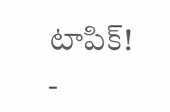టాపిక్!
-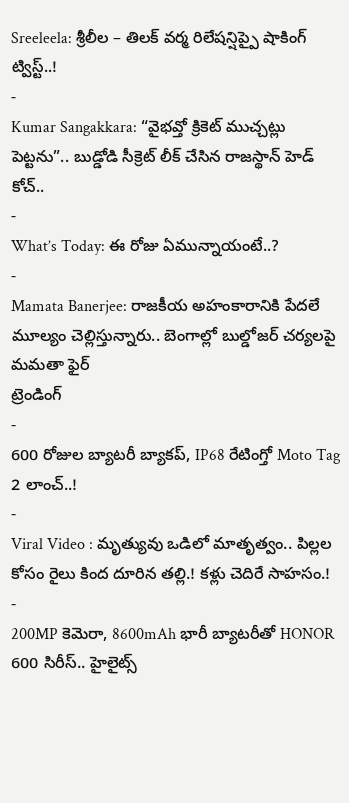Sreeleela: శ్రీలీల – తిలక్ వర్మ రిలేషన్షిప్పై షాకింగ్ ట్విస్ట్..!
-
Kumar Sangakkara: “వైభవ్తో క్రికెట్ ముచ్చట్లు పెట్టను”.. బుడ్డోడి సీక్రెట్ లీక్ చేసిన రాజస్థాన్ హెడ్ కోచ్..
-
What’s Today: ఈ రోజు ఏమున్నాయంటే..?
-
Mamata Banerjee: రాజకీయ అహంకారానికి పేదలే మూల్యం చెల్లిస్తున్నారు.. బెంగాల్లో బుల్డోజర్ చర్యలపై మమతా ఫైర్
ట్రెండింగ్
-
600 రోజుల బ్యాటరీ బ్యాకప్, IP68 రేటింగ్తో Moto Tag 2 లాంచ్..!
-
Viral Video : మృత్యువు ఒడిలో మాతృత్వం.. పిల్లల కోసం రైలు కింద దూరిన తల్లి.! కళ్లు చెదిరే సాహసం.!
-
200MP కెమెరా, 8600mAh భారీ బ్యాటరీతో HONOR 600 సిరీస్.. హైలైట్స్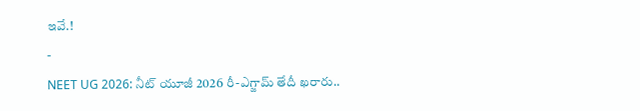ఇవే.!
-
NEET UG 2026: నీట్ యూజీ 2026 రీ-ఎగ్జామ్ తేదీ ఖరారు..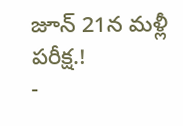జూన్ 21న మళ్లీ పరీక్ష.!
-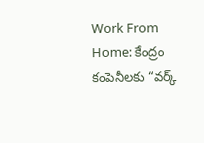Work From Home: కేంద్రం కంపెనీలకు “వర్క్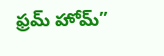ఫ్రమ్ హోమ్”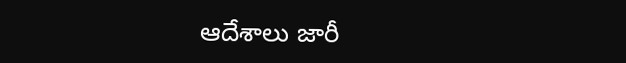ఆదేశాలు జారీ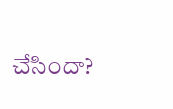చేసిందా?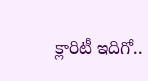క్లారిటీ ఇదిగో..